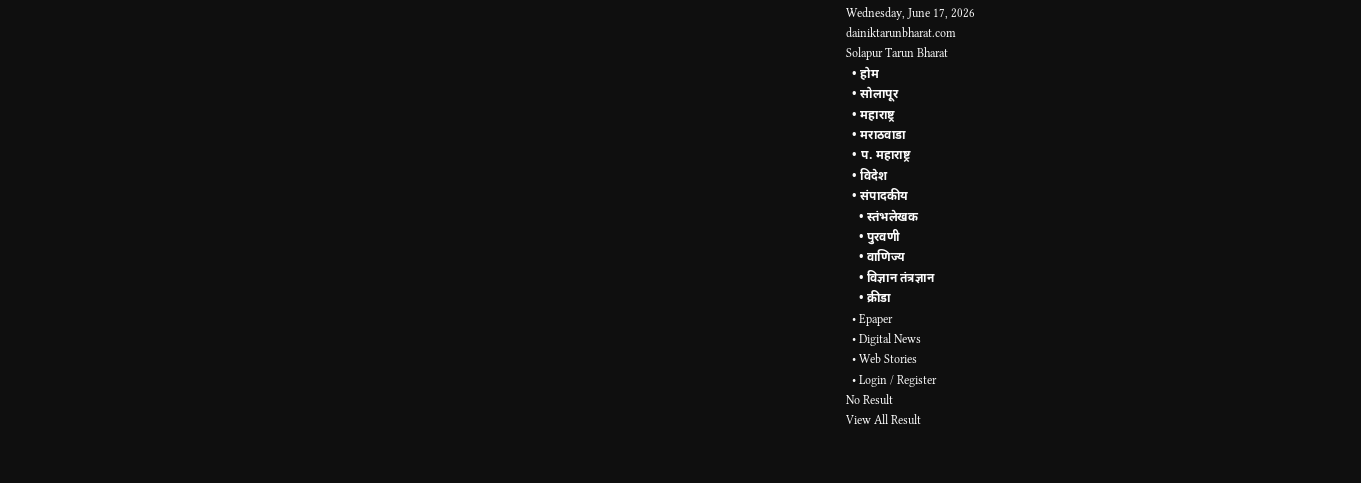Wednesday, June 17, 2026
dainiktarunbharat.com
Solapur Tarun Bharat
  • होम
  • सोलापूर
  • महाराष्ट्र
  • मराठवाडा
  • प. महाराष्ट्र
  • विदेश
  • संपादकीय
    • स्तंभलेखक
    • पुरवणी
    • वाणिज्य
    • विज्ञान तंत्रज्ञान
    • क्रीडा
  • Epaper
  • Digital News
  • Web Stories
  • Login / Register
No Result
View All Result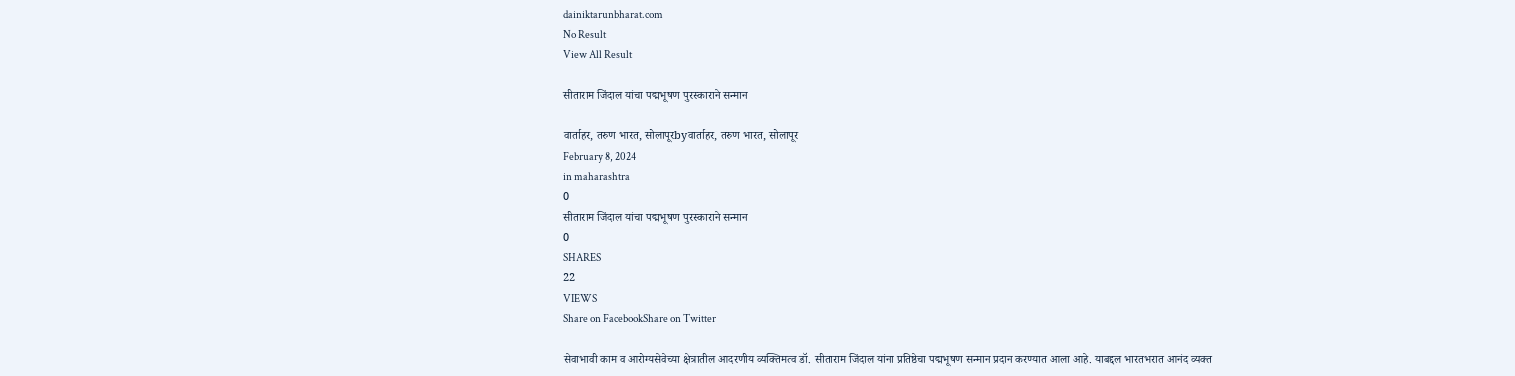dainiktarunbharat.com
No Result
View All Result

सीताराम जिंदाल यांचा पद्मभूषण पुरस्काराने सन्मान

वार्ताहर, तरुण भारत, सोलापूरbyवार्ताहर, तरुण भारत, सोलापूर
February 8, 2024
in maharashtra
0
सीताराम जिंदाल यांचा पद्मभूषण पुरस्काराने सन्मान
0
SHARES
22
VIEWS
Share on FacebookShare on Twitter

सेवाभावी काम व आरोग्यसेवेच्या क्षेत्रातील आदरणीय व्यक्तिमत्व डॉ. सीताराम जिंदाल यांना प्रतिष्ठेचा पद्मभूषण सन्मान प्रदान करण्यात आला आहे. याबद्दल भारतभरात आनंद व्यक्त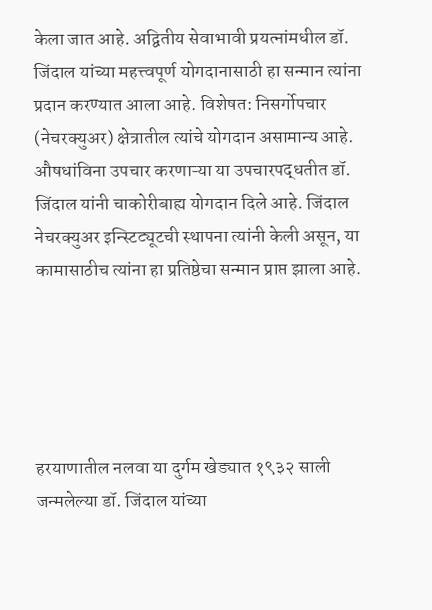केला जात आहे. अद्वितीय सेवाभावी प्रयत्नांमधील डॉ. जिंदाल यांच्या महत्त्वपूर्ण योगदानासाठी हा सन्मान त्यांना प्रदान करण्यात आला आहे. विशेषत: निसर्गोपचार (नेचरक्युअर) क्षेत्रातील त्यांचे योगदान असामान्य आहे. औषधांविना उपचार करणाऱ्या या उपचारपद्धतीत डॉ. जिंदाल यांनी चाकोरीबाह्य योगदान दिले आहे. जिंदाल नेचरक्युअर इन्स्टिट्यूटची स्थापना त्यांनी केली असून, या कामासाठीच त्यांना हा प्रतिष्ठेचा सन्मान प्राप्त झाला आहे.





हरयाणातील नलवा या दुर्गम खेड्यात १९३२ साली जन्मलेल्या डॉ. जिंदाल यांच्या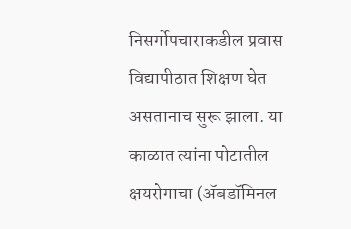निसर्गोपचाराकडील प्रवास विद्यापीठात शिक्षण घेत असतानाच सुरू झाला. या काळात त्यांना पोटातील क्षयरोगाचा (ॲबडॉमिनल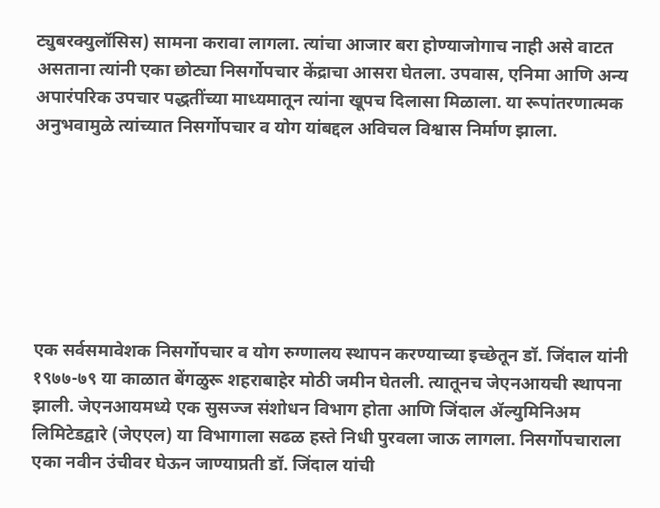ट्युबरक्युलॉसिस) सामना करावा लागला. त्यांचा आजार बरा होण्याजोगाच नाही असे वाटत असताना त्यांनी एका छोट्या निसर्गोपचार केंद्राचा आसरा घेतला. उपवास, एनिमा आणि अन्य अपारंपरिक उपचार पद्धतींच्या माध्यमातून त्यांना खूपच दिलासा मिळाला. या रूपांतरणात्मक अनुभवामुळे त्यांच्यात निसर्गोपचार व योग यांबद्दल अविचल विश्वास निर्माण झाला.







एक सर्वसमावेशक निसर्गोपचार व योग रुग्णालय स्थापन करण्याच्या इच्छेतून डॉ. जिंदाल यांनी १९७७-७९ या काळात बेंगळुरू शहराबाहेर मोठी जमीन घेतली. त्यातूनच जेएनआयची स्थापना झाली. जेएनआयमध्ये एक सुसज्ज संशोधन विभाग होता आणि जिंदाल ॲल्युमिनिअम लिमिटेडद्वारे (जेएएल) या विभागाला सढळ हस्ते निधी पुरवला जाऊ लागला. निसर्गोपचाराला एका नवीन उंचीवर घेऊन जाण्याप्रती डॉ. जिंदाल यांची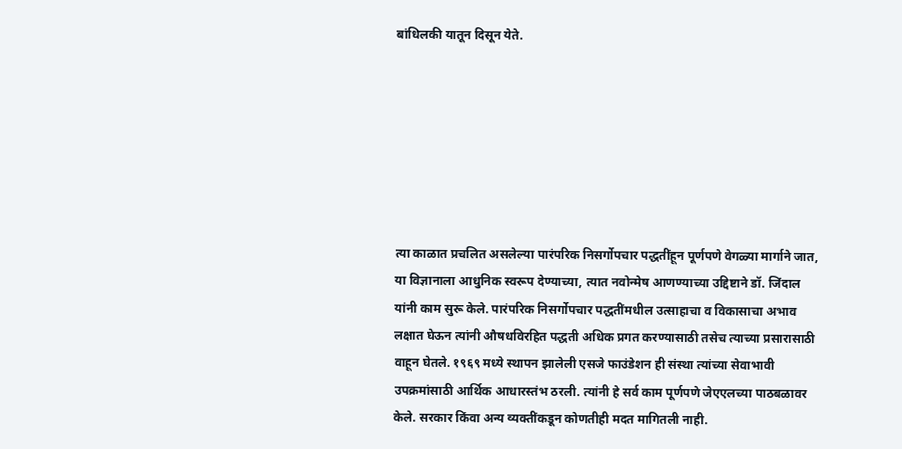बांधिलकी यातून दिसून येते.







त्या काळात प्रचलित असलेल्या पारंपरिक निसर्गोपचार पद्धतींहून पूर्णपणे वेगळ्या मार्गाने जात, या विज्ञानाला आधुनिक स्वरूप देण्याच्या, त्यात नवोन्मेष आणण्याच्या उद्दिष्टाने डॉ. जिंदाल यांनी काम सुरू केले. पारंपरिक निसर्गोपचार पद्धतींमधील उत्साहाचा व विकासाचा अभाव लक्षात घेऊन त्यांनी औषधविरहित पद्धती अधिक प्रगत करण्यासाठी तसेच त्याच्या प्रसारासाठी वाहून घेतले. १९६९ मध्ये स्थापन झालेली एसजे फाउंडेशन ही संस्था त्यांच्या सेवाभावी उपक्रमांसाठी आर्थिक आधारस्तंभ ठरली. त्यांनी हे सर्व काम पूर्णपणे जेएएलच्या पाठबळावर केले. सरकार किंवा अन्य व्यक्तींकडून कोणतीही मदत मागितली नाही.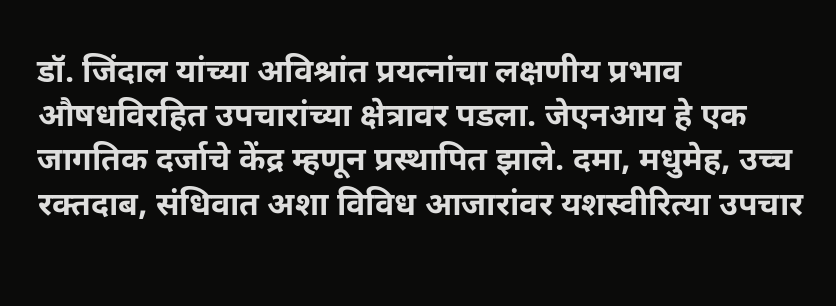डॉ. जिंदाल यांच्या अविश्रांत प्रयत्नांचा लक्षणीय प्रभाव औषधविरहित उपचारांच्या क्षेत्रावर पडला. जेएनआय हे एक जागतिक दर्जाचे केंद्र म्हणून प्रस्थापित झाले. दमा, मधुमेह, उच्च रक्तदाब, संधिवात अशा विविध आजारांवर यशस्वीरित्या उपचार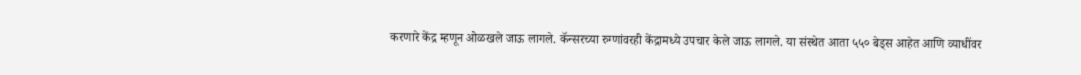करणारे केंद्र म्हणून ओळखले जाऊ लागले. कॅन्सरच्या रुग्णांवरही केंद्रामध्ये उपचार केले जाऊ लागले. या संस्थेत आता ५५० बेड्स आहेत आणि व्याधींवर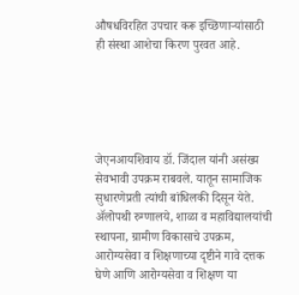औषधविरहित उपचार करू इच्छिणाऱ्यांसाठी ही संस्था आशेचा किरण पुरवत आहे.





जेएनआयशिवाय डॉ. जिंदाल यांनी असंख्य सेवभावी उपक्रम राबवले. यातून सामाजिक सुधारणेप्रती त्यांची बांधिलकी दिसून येते. ॲलोपथी रुग्णालये, शाळा व महाविद्यालयांची स्थापना, ग्रामीण विकासाचे उपक्रम, आरोग्यसेवा व शिक्षणाच्या दृष्टीने गावे दत्तक घेणे आणि आरोग्यसेवा व शिक्षण या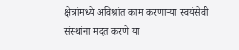क्षेत्रांमध्ये अविश्रांत काम करणाऱ्या स्वयंसेवी संस्थांना मदत करणे या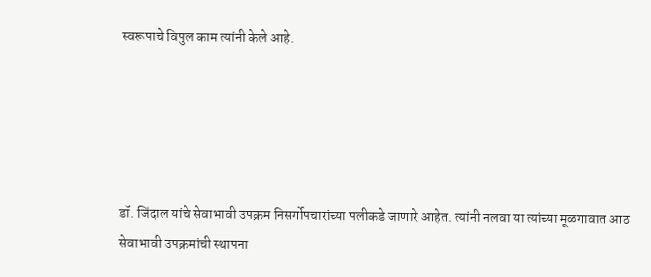स्वरूपाचे विपुल काम त्यांनी केले आहे.





डॉ. जिंदाल यांचे सेवाभावी उपक्रम निसर्गोपचारांच्या पलीकडे जाणारे आहेत. त्यांनी नलवा या त्यांच्या मूळगावात आठ सेवाभावी उपक्रमांची स्थापना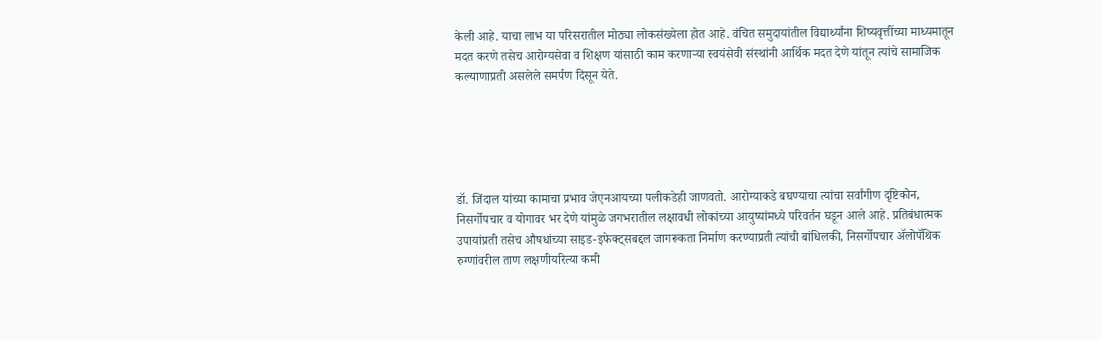केली आहे. याचा लाभ या परिसरातील मोठ्या लोकसंख्येला होत आहे. वंचित समुदायांतील विद्यार्थ्यांना शिष्यवृत्तींच्या माध्यमातून मदत करणे तसेच आरोग्यसेवा व शिक्षण यांसाठी काम करणाऱ्या स्वयंसेवी संस्थांनी आर्थिक मदत देणे यांतून त्यांचे सामाजिक कल्याणाप्रती असलेले समर्पण दिसून येते.





डॉ. जिंदाल यांच्या कामाचा प्रभाव जेएनआयच्या पलीकडेही जाणवतो. आरोग्याकडे बघण्याचा त्यांचा सर्वांगीण दृष्टिकोन, निसर्गोपचार व योगावर भर देणे यांमुळे जगभरातील लक्षावधी लोकांच्या आयुष्यांमध्ये परिवर्तन घडून आले आहे. प्रतिबंधात्मक उपायांप्रती तसेच औषधांच्या साइड-इफेक्ट्सबद्दल जागरूकता निर्माण करण्याप्रती त्यांची बांधिलकी, निसर्गोपचार ॲलोपॅथिक रुग्णांवरील ताण लक्षणीयरित्या कमी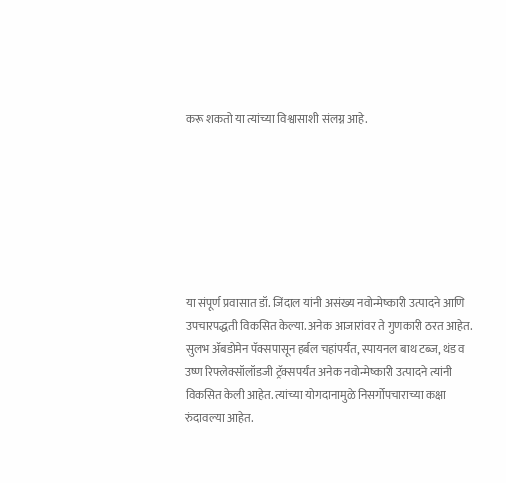करू शकतो या त्यांच्या विश्वासाशी संलग्न आहे.







या संपूर्ण प्रवासात डॉ. जिंदाल यांनी असंख्य नवोन्मेष्कारी उत्पादने आणि उपचारपद्धती विकसित केल्या. अनेक आजारांवर ते गुणकारी ठरत आहेत. सुलभ ॲबडोमेन पॅक्सपासून हर्बल चहांपर्यंत, स्पायनल बाथ टब्ज, थंड व उष्ण रिफ्लेक्सॉलॉडजी ट्रॅक्सपर्यंत अनेक नवोन्मेष्कारी उत्पादने त्यांनी विकसित केली आहेत. त्यांच्या योगदानामुळे निसर्गोपचाराच्या कक्षा रुंदावल्या आहेत.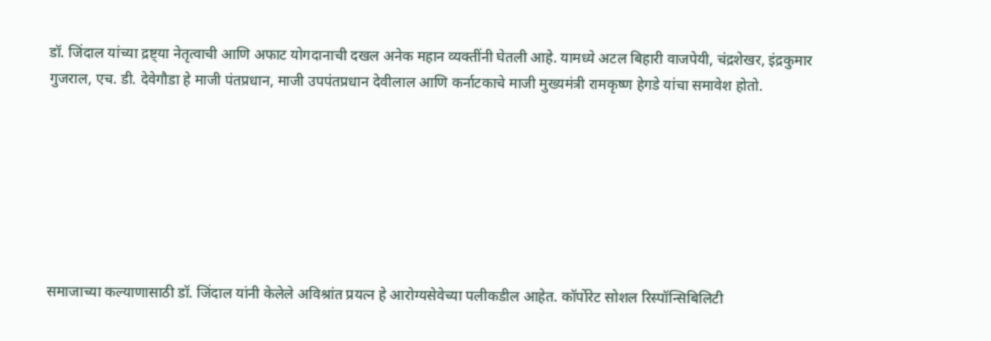डॉ. जिंदाल यांच्या द्रष्ट्या नेतृत्वाची आणि अफाट योगदानाची दखल अनेक महान व्यक्तींनी घेतली आहे. यामध्ये अटल बिहारी वाजपेयी, चंद्रशेखर, इंद्रकुमार गुजराल, एच. डी. देवेगौडा हे माजी पंतप्रधान, माजी उपपंतप्रधान देवीलाल आणि कर्नाटकाचे माजी मुख्यमंत्री रामकृष्ण हेगडे यांचा समावेश होतो.







समाजाच्या कल्याणासाठी डॉ. जिंदाल यांनी केलेले अविश्रांत प्रयत्न हे आरोग्यसेवेच्या पलीकडील आहेत. कॉर्पोरेट सोशल रिस्पॉन्सिबिलिटी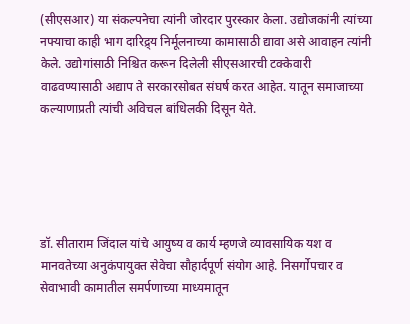(सीएसआर) या संकल्पनेचा त्यांनी जोरदार पुरस्कार केला. उद्योजकांनी त्यांच्या नफ्याचा काही भाग दारिद्र्य निर्मूलनाच्या कामासाठी द्यावा असे आवाहन त्यांनी केले. उद्योगांसाठी निश्चित करून दिलेली सीएसआरची टक्केवारी वाढवण्यासाठी अद्याप ते सरकारसोबत संघर्ष करत आहेत. यातून समाजाच्या कल्याणाप्रती त्यांची अविचल बांधिलकी दिसून येते.





डॉ. सीताराम जिंदाल यांचे आयुष्य व कार्य म्हणजे व्यावसायिक यश व मानवतेच्या अनुकंपायुक्त सेवेचा सौहार्दपूर्ण संयोग आहे. निसर्गोपचार व सेवाभावी कामातील समर्पणाच्या माध्यमातून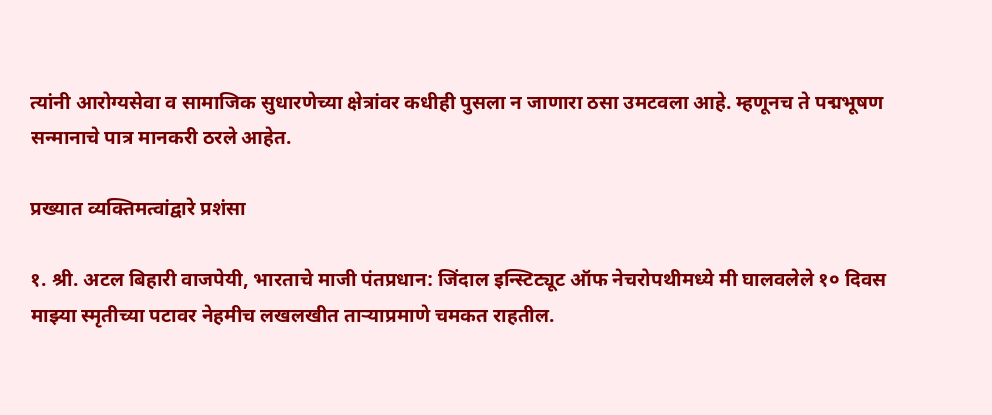त्यांनी आरोग्यसेवा व सामाजिक सुधारणेच्या क्षेत्रांवर कधीही पुसला न जाणारा ठसा उमटवला आहे. म्हणूनच ते पद्मभूषण सन्मानाचे पात्र मानकरी ठरले आहेत.

प्रख्यात व्यक्तिमत्वांद्वारे प्रशंसा

१. श्री. अटल बिहारी वाजपेयी, भारताचे माजी पंतप्रधान: जिंदाल इन्स्टिट्यूट ऑफ नेचरोपथीमध्ये मी घालवलेले १० दिवस माझ्या स्मृतीच्या पटावर नेहमीच लखलखीत ताऱ्याप्रमाणे चमकत राहतील.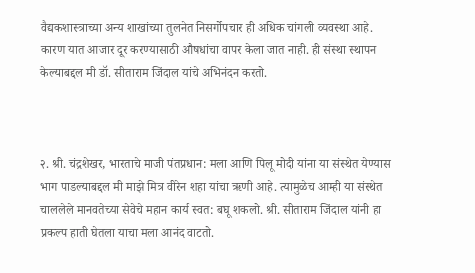वैद्यकशास्त्राच्या अन्य शाखांच्या तुलनेत निसर्गोपचार ही अधिक चांगली व्यवस्था आहे. कारण यात आजार दूर करण्यासाठी औषधांचा वापर केला जात नाही. ही संस्था स्थापन केल्याबद्दल मी डॉ. सीताराम जिंदाल यांचे अभिनंदन करतो.



२. श्री. चंद्रशेखर, भारताचे माजी पंतप्रधान: मला आणि पिलू मोदी यांना या संस्थेत येण्यास भाग पाडल्याबद्दल मी माझे मित्र वीरेन शहा यांचा ऋणी आहे. त्यामुळेच आम्ही या संस्थेत चाललेले मानवतेच्या सेवेचे महान कार्य स्वत: बघू शकलो. श्री. सीताराम जिंदाल यांनी हा प्रकल्प हाती घेतला याचा मला आनंद वाटतो.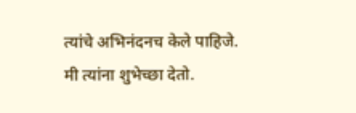त्यांचे अभिनंदनच केले पाहिजे. मी त्यांना शुभेच्छा देतो.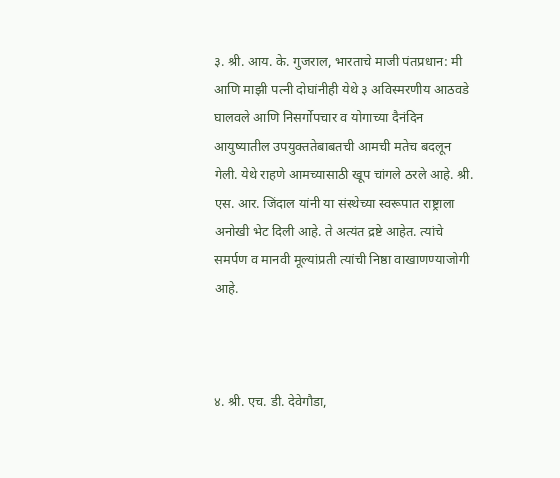३. श्री. आय. के. गुजराल, भारताचे माजी पंतप्रधान: मी आणि माझी पत्नी दोघांनीही येथे ३ अविस्मरणीय आठवडे घालवले आणि निसर्गोपचार व योगाच्या दैनंदिन आयुष्यातील उपयुक्ततेबाबतची आमची मतेच बदलून गेली. येथे राहणे आमच्यासाठी खूप चांगले ठरले आहे. श्री. एस. आर. जिंदाल यांनी या संस्थेच्या स्वरूपात राष्ट्राला अनोखी भेट दिली आहे. ते अत्यंत द्रष्टे आहेत. त्यांचे समर्पण व मानवी मूल्यांप्रती त्यांची निष्ठा वाखाणण्याजोगी आहे.



४. श्री. एच. डी. देवेगौडा,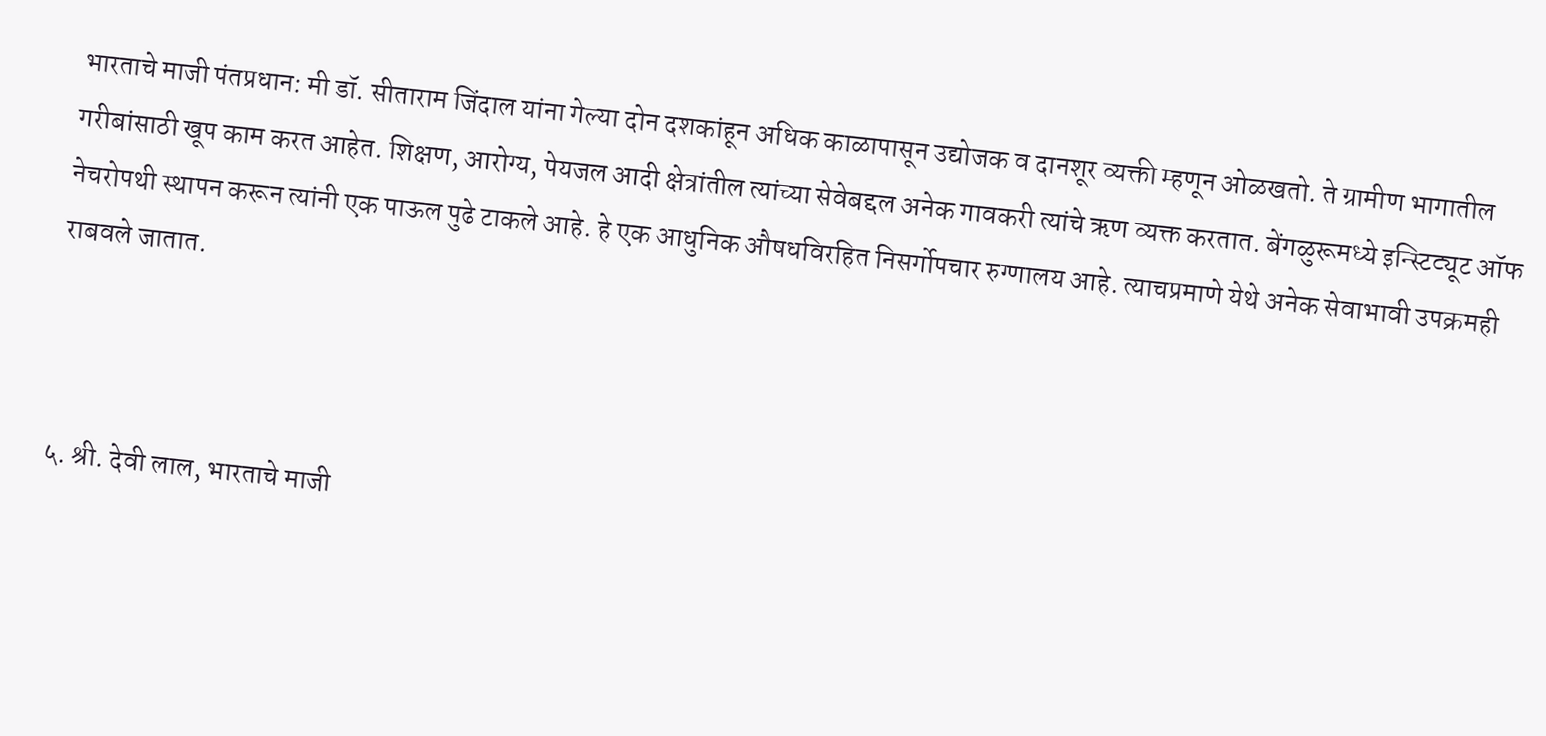भारताचे माजी पंतप्रधान: मी डॉ. सीताराम जिंदाल यांना गेल्या दोन दशकांहून अधिक काळापासून उद्योजक व दानशूर व्यक्ती म्हणून ओळखतो. ते ग्रामीण भागातील गरीबांसाठी खूप काम करत आहेत. शिक्षण, आरोग्य, पेयजल आदी क्षेत्रांतील त्यांच्या सेवेबद्दल अनेक गावकरी त्यांचे ऋण व्यक्त करतात. बेंगळुरूमध्ये इन्स्टिट्यूट ऑफ नेचरोपथी स्थापन करून त्यांनी एक पाऊल पुढे टाकले आहे. हे एक आधुनिक औषधविरहित निसर्गोपचार रुग्णालय आहे. त्याचप्रमाणे येथे अनेक सेवाभावी उपक्रमही राबवले जातात.



५. श्री. देवी लाल, भारताचे माजी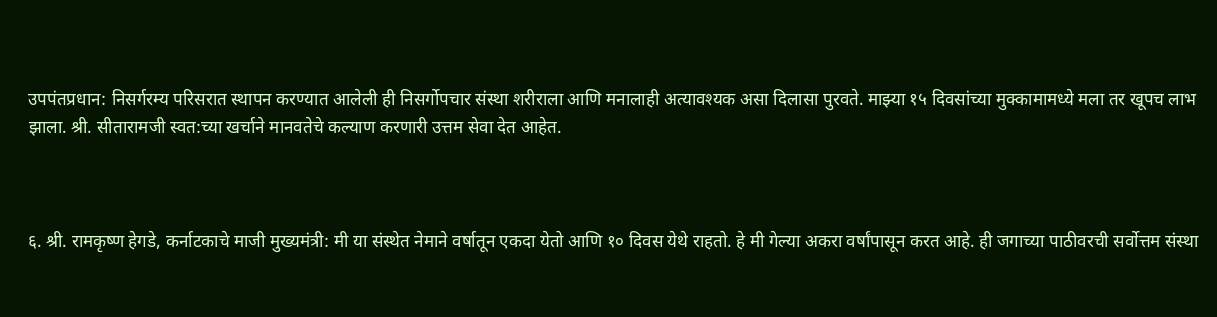उपपंतप्रधान: निसर्गरम्य परिसरात स्थापन करण्यात आलेली ही निसर्गोपचार संस्था शरीराला आणि मनालाही अत्यावश्यक असा दिलासा पुरवते. माझ्या १५ दिवसांच्या मुक्कामामध्ये मला तर खूपच लाभ झाला. श्री. सीतारामजी स्वत:च्या खर्चाने मानवतेचे कल्याण करणारी उत्तम सेवा देत आहेत.



६. श्री. रामकृष्ण हेगडे, कर्नाटकाचे माजी मुख्यमंत्री: मी या संस्थेत नेमाने वर्षातून एकदा येतो आणि १० दिवस येथे राहतो. हे मी गेल्या अकरा वर्षांपासून करत आहे. ही जगाच्या पाठीवरची सर्वोत्तम संस्था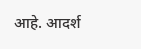आहे. आदर्श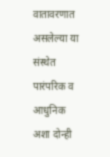वातावरणात असलेल्या या संस्थेत पारंपरिक व आधुनिक अशा दोन्ही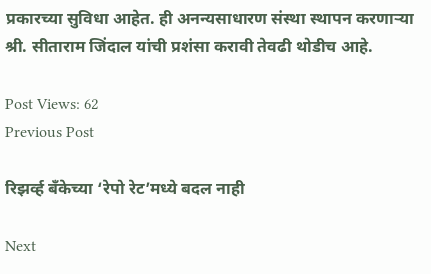प्रकारच्या सुविधा आहेत. ही अनन्यसाधारण संस्था स्थापन करणाऱ्या श्री. सीताराम जिंदाल यांची प्रशंसा करावी तेवढी थोडीच आहे.

Post Views: 62
Previous Post

रिझर्व्ह बँकेच्या ‘रेपो रेट’मध्ये बदल नाही

Next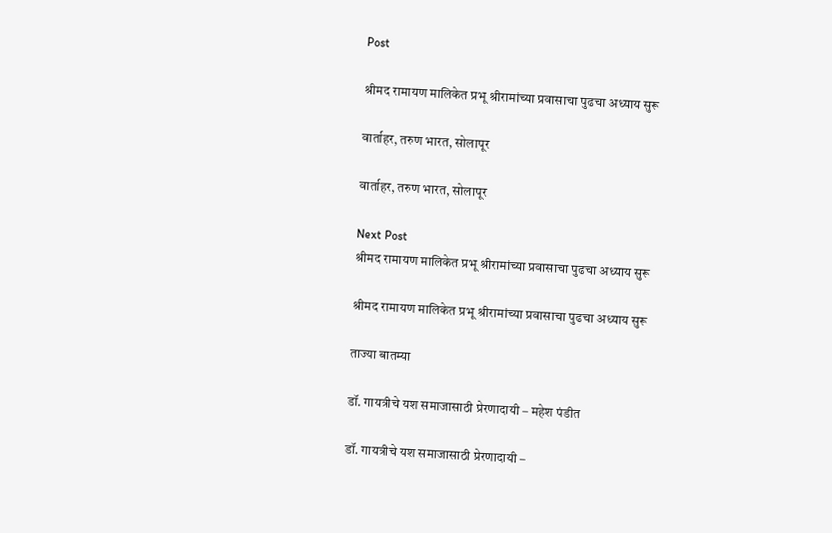Post

श्रीमद रामायण मालिकेत प्रभू श्रीरामांच्या प्रवासाचा पुढचा अध्याय सुरू

वार्ताहर, तरुण भारत, सोलापूर

वार्ताहर, तरुण भारत, सोलापूर

Next Post
श्रीमद रामायण मालिकेत प्रभू श्रीरामांच्या प्रवासाचा पुढचा अध्याय सुरू

श्रीमद रामायण मालिकेत प्रभू श्रीरामांच्या प्रवासाचा पुढचा अध्याय सुरू

ताज्या बातम्या

डॉ. गायत्रीचे यश समाजासाठी प्रेरणादायी – महेश पंडीत

डॉ. गायत्रीचे यश समाजासाठी प्रेरणादायी –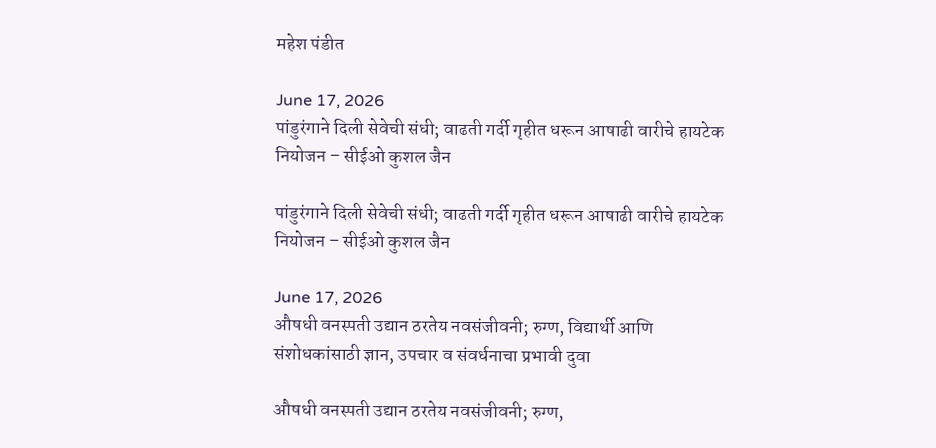महेश पंडीत

June 17, 2026
पांडुरंगाने दिली सेवेची संधी; वाढती गर्दी गृहीत धरून आषाढी वारीचे हायटेक नियोजन – सीईओ कुशल जैन

पांडुरंगाने दिली सेवेची संधी; वाढती गर्दी गृहीत धरून आषाढी वारीचे हायटेक नियोजन – सीईओ कुशल जैन

June 17, 2026
औषधी वनस्पती उद्यान ठरतेय नवसंजीवनी; रुग्ण, विद्यार्थी आणि संशोधकांसाठी ज्ञान, उपचार व संवर्धनाचा प्रभावी दुवा

औषधी वनस्पती उद्यान ठरतेय नवसंजीवनी; रुग्ण,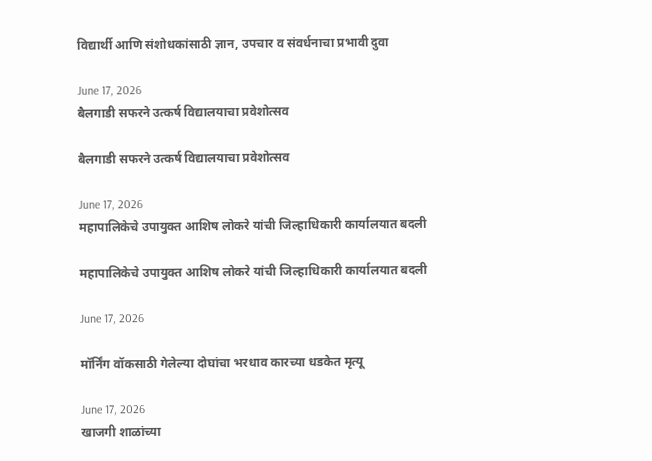विद्यार्थी आणि संशोधकांसाठी ज्ञान, उपचार व संवर्धनाचा प्रभावी दुवा

June 17, 2026
बैलगाडी सफरने उत्कर्ष विद्यालयाचा प्रवेशोत्सव

बैलगाडी सफरने उत्कर्ष विद्यालयाचा प्रवेशोत्सव

June 17, 2026
महापालिकेचे उपायुक्त आशिष लोकरे यांची जिल्हाधिकारी कार्यालयात बदली

महापालिकेचे उपायुक्त आशिष लोकरे यांची जिल्हाधिकारी कार्यालयात बदली

June 17, 2026

मॉर्निंग वॉकसाठी गेलेल्या दोघांचा भरधाव कारच्या धडकेत मृत्यू

June 17, 2026
खाजगी शाळांच्या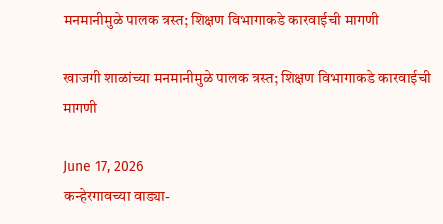मनमानीमुळे पालक त्रस्त; शिक्षण विभागाकडे कारवाईची मागणी

खाजगी शाळांच्या मनमानीमुळे पालक त्रस्त; शिक्षण विभागाकडे कारवाईची मागणी

June 17, 2026
कन्हेरगावच्या वाड्या-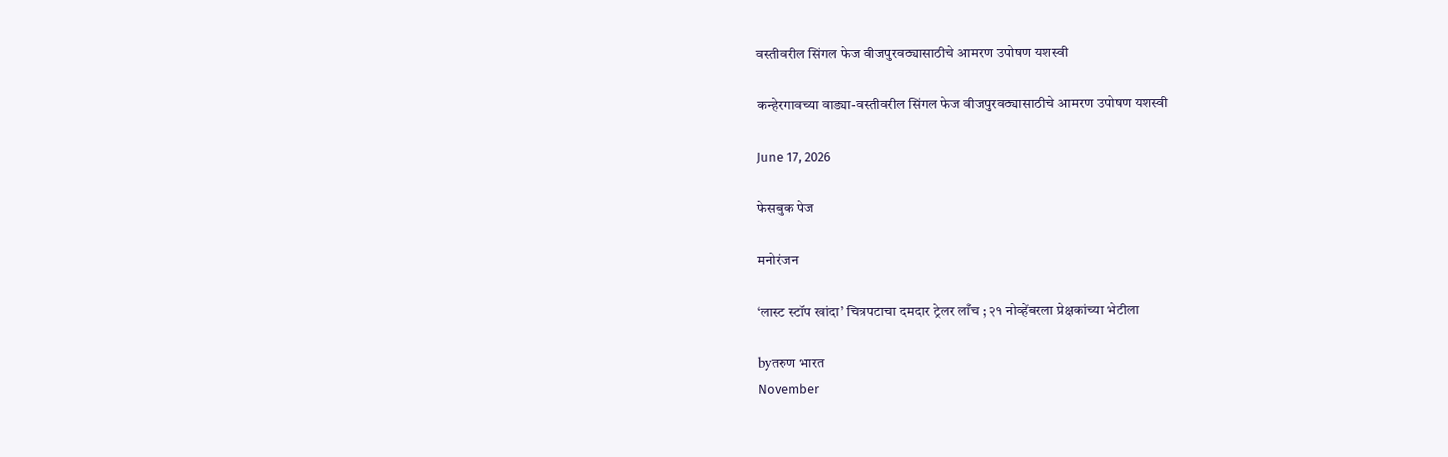वस्तीवरील सिंगल फेज वीजपुरवठ्यासाठीचे आमरण उपोषण यशस्वी

कन्हेरगावच्या वाड्या-वस्तीवरील सिंगल फेज वीजपुरवठ्यासाठीचे आमरण उपोषण यशस्वी

June 17, 2026

फेसबुक पेज

मनोरंजन

‘लास्ट स्टॉप खांदा’ चित्रपटाचा दमदार ट्रेलर लाँच ; २१ नोव्हेंबरला प्रेक्षकांच्या भेटीला

byतरुण भारत
November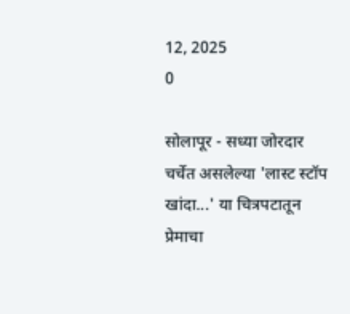12, 2025
0

सोलापूर - सध्या जोरदार चर्चेत असलेल्या 'लास्ट स्टॉप खांदा...' या चित्रपटातून प्रेमाचा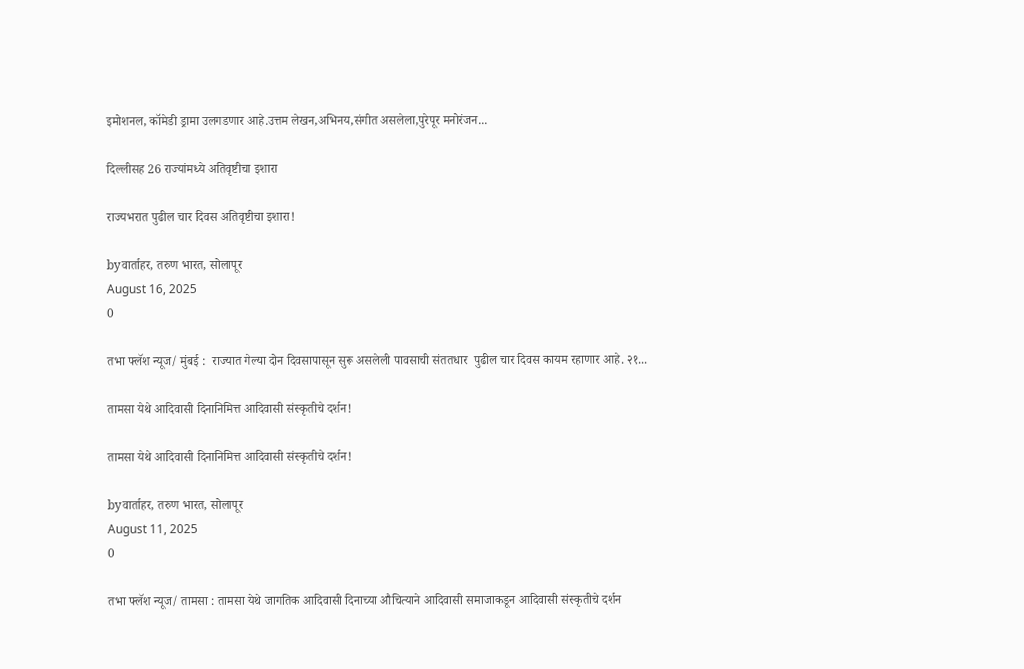इमोशनल, कॉमेडी ड्रामा उलगडणार आहे.उत्तम लेखन,अभिनय,संगीत असलेला,पुरेपूर मनोरंजन...

दिल्लीसह 26 राज्यांमध्ये अतिवृष्टीचा इशारा

राज्यभरात पुढील चार दिवस अतिवृष्टीचा इशारा!

byवार्ताहर, तरुण भारत, सोलापूर
August 16, 2025
0

तभा फ्लॅश न्यूज/ मुंबई :  राज्यात गेल्या दोन दिवसापासून सुरू असलेली पावसाची संततधार  पुढील चार दिवस कायम रहाणार आहे. २१...

तामसा येथे आदिवासी दिनानिमित्त आदिवासी संस्कृतीचे दर्शन!

तामसा येथे आदिवासी दिनानिमित्त आदिवासी संस्कृतीचे दर्शन!

byवार्ताहर, तरुण भारत, सोलापूर
August 11, 2025
0

तभा फ्लॅश न्यूज/ तामसा : तामसा येथे जागतिक आदिवासी दिनाच्या औचित्याने आदिवासी समाजाकडून आदिवासी संस्कृतीचे दर्शन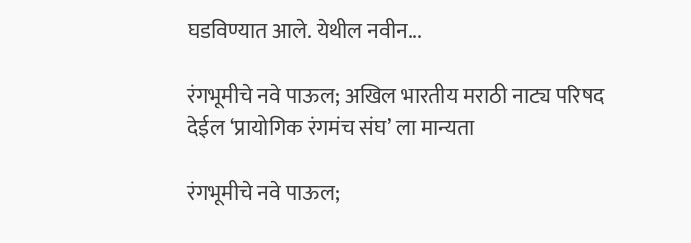घडविण्यात आले. येथील नवीन...

रंगभूमीचे नवे पाऊल; अखिल भारतीय मराठी नाट्य परिषद देईल ‘प्रायोगिक रंगमंच संघ’ ला मान्यता

रंगभूमीचे नवे पाऊल;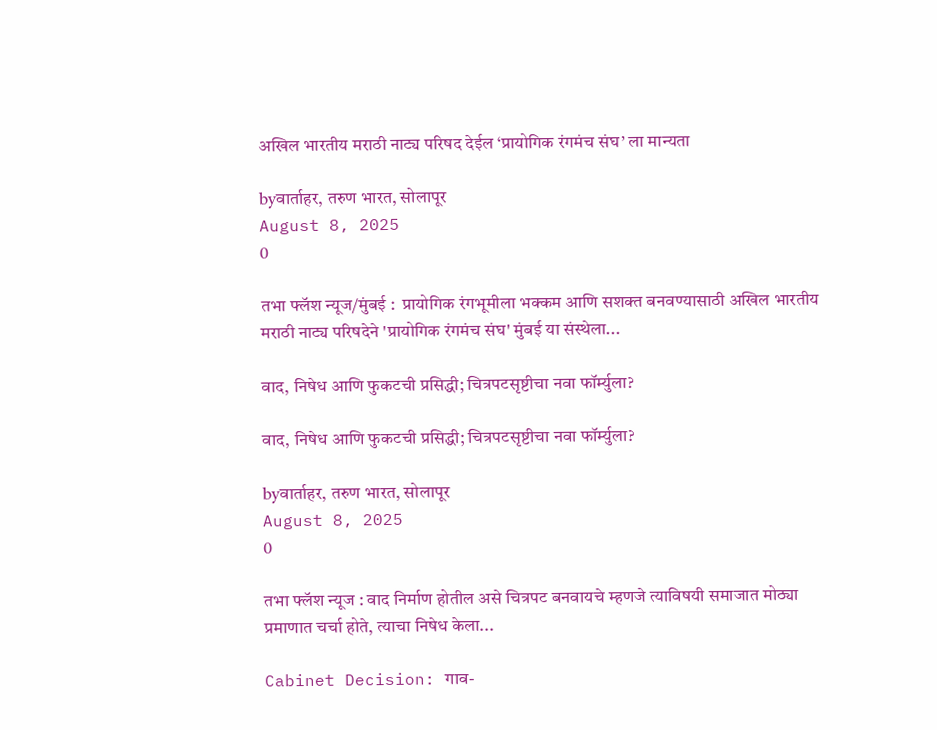अखिल भारतीय मराठी नाट्य परिषद देईल ‘प्रायोगिक रंगमंच संघ’ ला मान्यता

byवार्ताहर, तरुण भारत, सोलापूर
August 8, 2025
0

तभा फ्लॅश न्यूज/मुंबई :  प्रायोगिक रंगभूमीला भक्कम आणि सशक्त बनवण्यासाठी अखिल भारतीय मराठी नाट्य परिषदेने 'प्रायोगिक रंगमंच संघ' मुंबई या संस्थेला...

वाद, निषेध आणि फुकटची प्रसिद्धी; चित्रपटसृष्टीचा नवा फॉर्म्युला?

वाद, निषेध आणि फुकटची प्रसिद्धी; चित्रपटसृष्टीचा नवा फॉर्म्युला?

byवार्ताहर, तरुण भारत, सोलापूर
August 8, 2025
0

तभा फ्लॅश न्यूज : वाद निर्माण होतील असे चित्रपट बनवायचे म्हणजे त्याविषयी समाजात मोठ्या प्रमाणात चर्चा होते, त्याचा निषेध केला...

Cabinet Decision: गाव-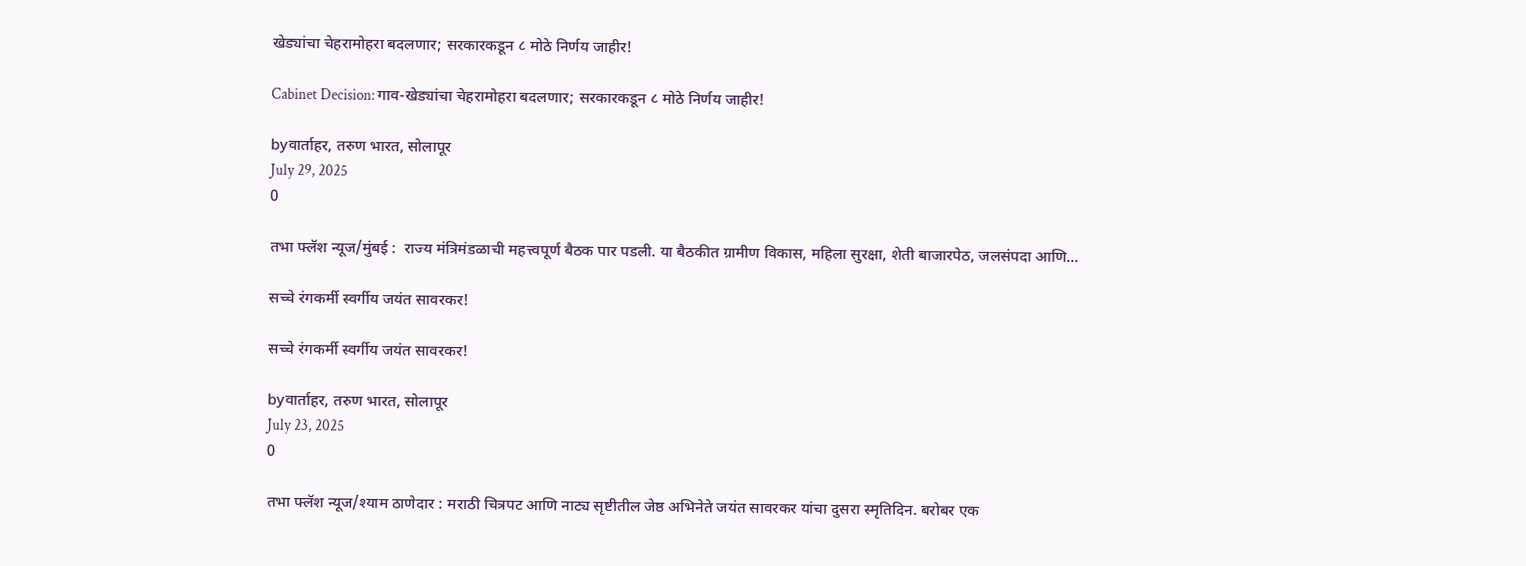खेड्यांचा चेहरामोहरा बदलणार; सरकारकडून ८ मोठे निर्णय जाहीर!

Cabinet Decision: गाव-खेड्यांचा चेहरामोहरा बदलणार; सरकारकडून ८ मोठे निर्णय जाहीर!

byवार्ताहर, तरुण भारत, सोलापूर
July 29, 2025
0

तभा फ्लॅश न्यूज/मुंबई :  राज्य मंत्रिमंडळाची महत्त्वपूर्ण बैठक पार पडली. या बैठकीत ग्रामीण विकास, महिला सुरक्षा, शेती बाजारपेठ, जलसंपदा आणि...

सच्चे रंगकर्मी स्वर्गीय जयंत सावरकर!

सच्चे रंगकर्मी स्वर्गीय जयंत सावरकर!

byवार्ताहर, तरुण भारत, सोलापूर
July 23, 2025
0

तभा फ्लॅश न्यूज/श्याम ठाणेदार : मराठी चित्रपट आणि नाट्य सृष्टीतील जेष्ठ अभिनेते जयंत सावरकर यांचा दुसरा स्मृतिदिन. बरोबर एक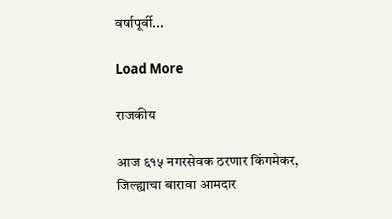वर्षापूर्वी...

Load More

राजकीय

आज ६१५ नगरसेवक ठरणार किंगमेकर, जिल्ह्याचा बारावा आमदार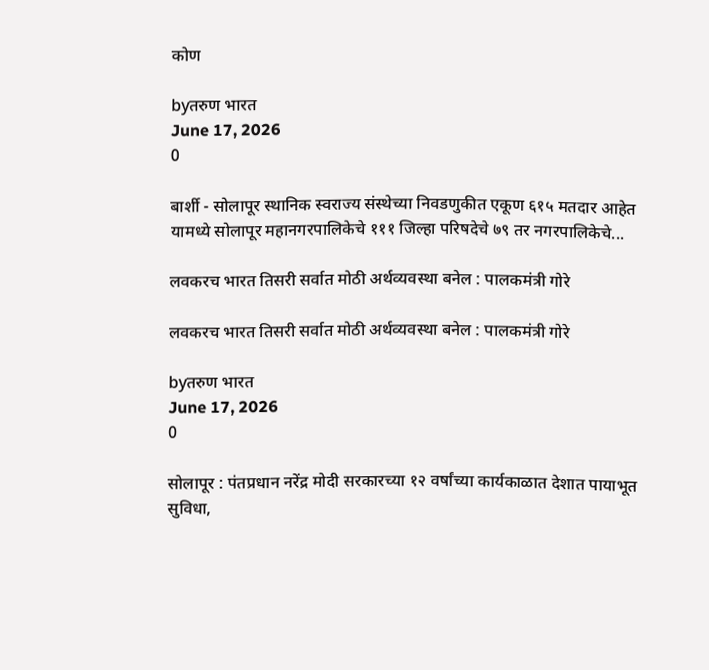कोण

byतरुण भारत
June 17, 2026
0

बार्शी - सोलापूर स्थानिक स्वराज्य संस्थेच्या निवडणुकीत एकूण ६१५ मतदार आहेत यामध्ये सोलापूर महानगरपालिकेचे १११ जिल्हा परिषदेचे ७९ तर नगरपालिकेचे...

लवकरच भारत तिसरी सर्वात मोठी अर्थव्यवस्था बनेल : पालकमंत्री गोरे

लवकरच भारत तिसरी सर्वात मोठी अर्थव्यवस्था बनेल : पालकमंत्री गोरे

byतरुण भारत
June 17, 2026
0

सोलापूर : पंतप्रधान नरेंद्र मोदी सरकारच्या १२ वर्षांच्या कार्यकाळात देशात पायाभूत सुविधा,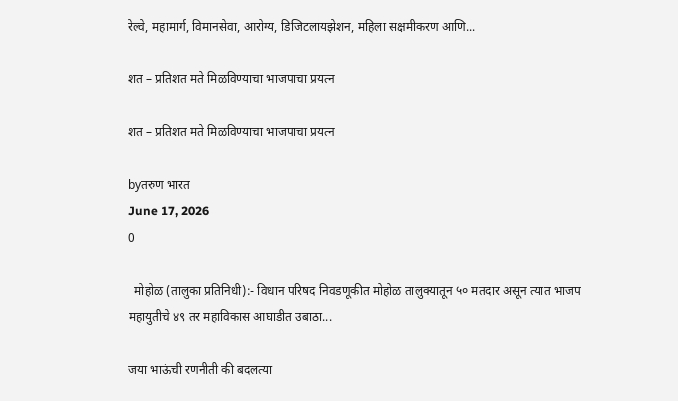रेल्वे, महामार्ग, विमानसेवा, आरोग्य, डिजिटलायझेशन, महिला सक्षमीकरण आणि...

शत – प्रतिशत मते मिळविण्याचा भाजपाचा प्रयत्न

शत – प्रतिशत मते मिळविण्याचा भाजपाचा प्रयत्न

byतरुण भारत
June 17, 2026
0

  मोहोळ (तालुका प्रतिनिधी):- विधान परिषद निवडणूकीत मोहोळ तालुक्यातून ५० मतदार असून त्यात भाजप महायुतीचे ४९ तर महाविकास आघाडीत उबाठा...

जया भाऊंची रणनीती की बदलत्या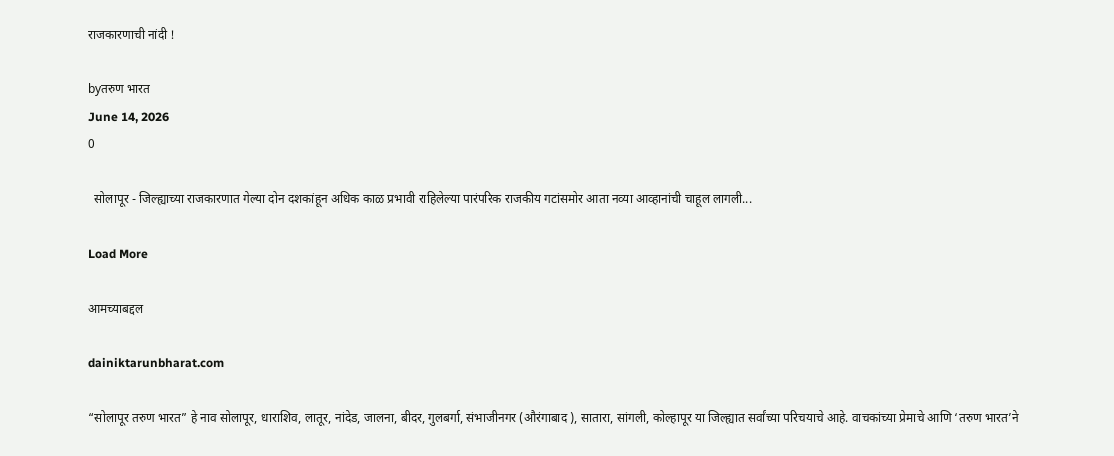राजकारणाची नांदी !

byतरुण भारत
June 14, 2026
0

  सोलापूर - जिल्ह्याच्या राजकारणात गेल्या दोन दशकांहून अधिक काळ प्रभावी राहिलेल्या पारंपरिक राजकीय गटांसमोर आता नव्या आव्हानांची चाहूल लागली...

Load More

आमच्याबद्दल

dainiktarunbharat.com

“सोलापूर तरुण भारत” हे नाव सोलापूर, धाराशिव, लातूर, नांदेड, जालना, बीदर, गुलबर्गा, संभाजीनगर (औरंगाबाद ), सातारा, सांगली, कोल्हापूर या जिल्ह्यात सर्वांच्या परिचयाचे आहे. वाचकांच्या प्रेमाचे आणि ‘तरुण भारत’ने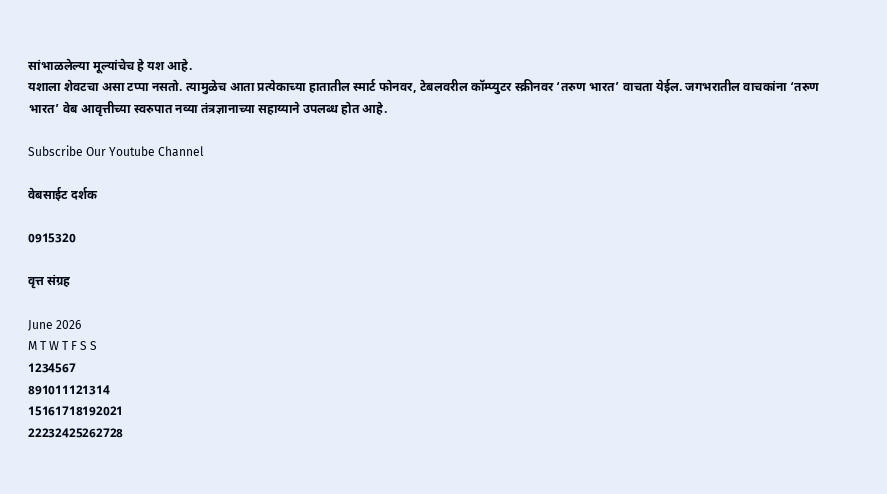सांभाळलेल्या मूल्यांचेच हे यश आहे.
यशाला शेवटचा असा टप्पा नसतो. त्यामुळेच आता प्रत्येकाच्या हातातील स्मार्ट फोनवर, टेबलवरील कॉम्प्युटर स्क्रीनवर ‘तरुण भारत’ वाचता येईल. जगभरातील वाचकांना ‘तरुण भारत’ वेब आवृत्तीच्या स्वरुपात नव्या तंत्रज्ञानाच्या सहाय्याने उपलब्ध होत आहे.

Subscribe Our Youtube Channel

वेबसाईट दर्शक

0915320

वृत्त संग्रह

June 2026
M T W T F S S
1234567
891011121314
15161718192021
22232425262728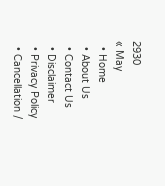2930
« May
  • Home
  • About Us
  • Contact Us
  • Disclaimer
  • Privacy Policy
  • Cancellation /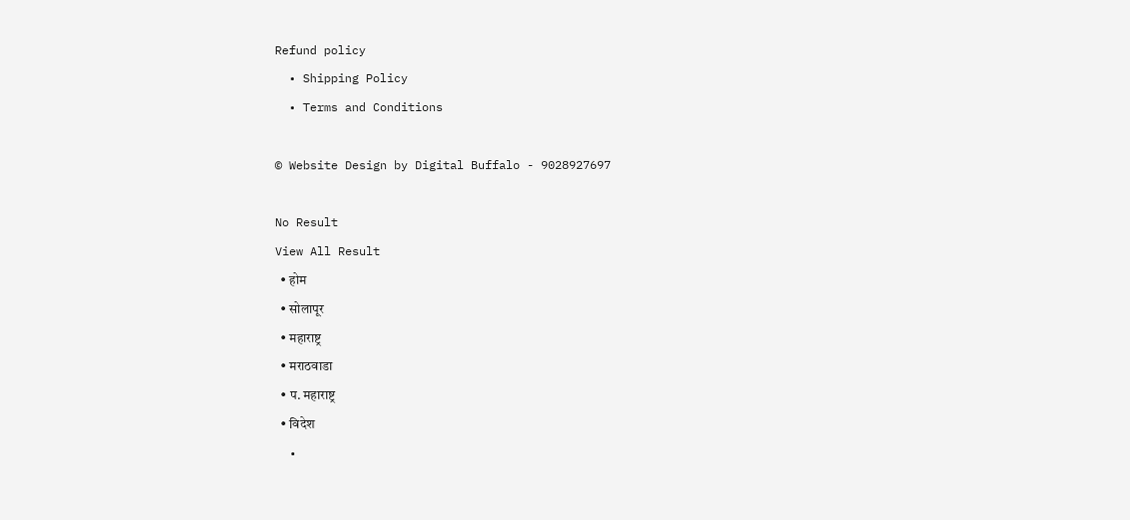Refund policy
  • Shipping Policy
  • Terms and Conditions

© Website Design by Digital Buffalo - 9028927697

No Result
View All Result
  • होम
  • सोलापूर
  • महाराष्ट्र
  • मराठवाडा
  • प. महाराष्ट्र
  • विदेश
  •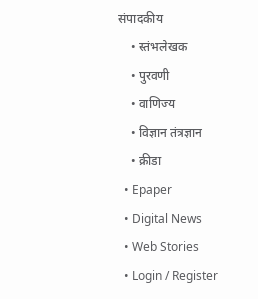संपादकीय
    • स्तंभलेखक
    • पुरवणी
    • वाणिज्य
    • विज्ञान तंत्रज्ञान
    • क्रीडा
  • Epaper
  • Digital News
  • Web Stories
  • Login / Register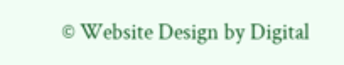© Website Design by Digital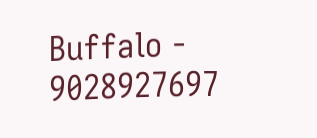Buffalo - 9028927697